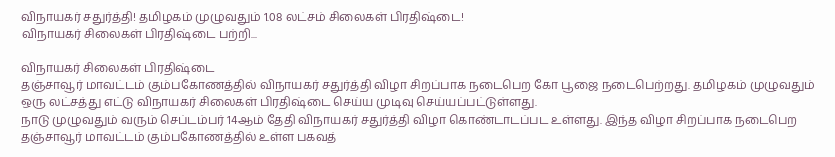விநாயகர் சதுர்த்தி! தமிழகம் முழுவதும் 1.08 லட்சம் சிலைகள் பிரதிஷ்டை!
விநாயகர் சிலைகள் பிரதிஷ்டை பற்றி...

விநாயகர் சிலைகள் பிரதிஷ்டை
தஞ்சாவூர் மாவட்டம் கும்பகோணத்தில் விநாயகர் சதுர்த்தி விழா சிறப்பாக நடைபெற கோ பூஜை நடைபெற்றது. தமிழகம் முழுவதும் ஒரு லட்சத்து எட்டு விநாயகர் சிலைகள் பிரதிஷ்டை செய்ய முடிவு செய்யப்பட்டுள்ளது.
நாடு முழுவதும் வரும் செப்டம்பர் 14ஆம் தேதி விநாயகர் சதுர்த்தி விழா கொண்டாடப்பட உள்ளது. இந்த விழா சிறப்பாக நடைபெற தஞ்சாவூர் மாவட்டம் கும்பகோணத்தில் உள்ள பகவத்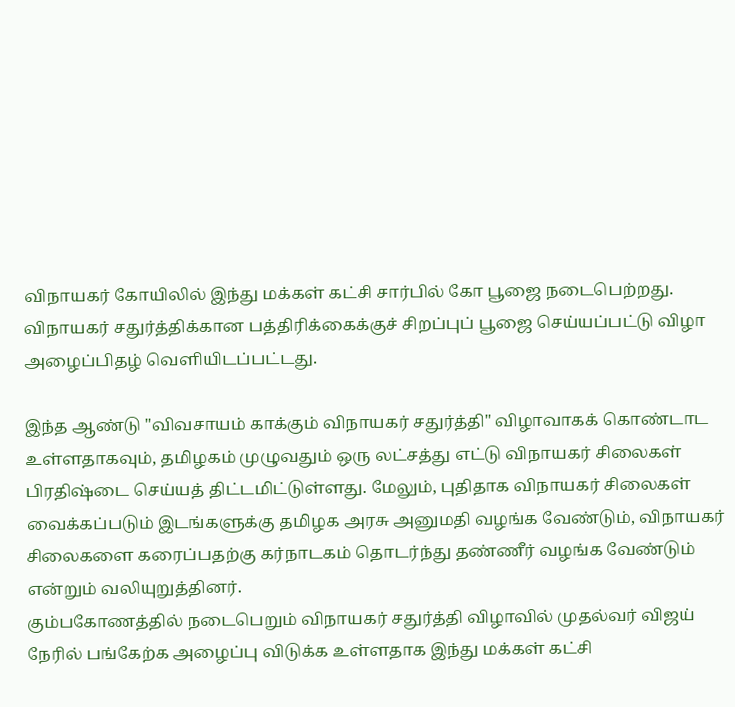விநாயகர் கோயிலில் இந்து மக்கள் கட்சி சார்பில் கோ பூஜை நடைபெற்றது. விநாயகர் சதுர்த்திக்கான பத்திரிக்கைக்குச் சிறப்புப் பூஜை செய்யப்பட்டு விழா அழைப்பிதழ் வெளியிடப்பட்டது.

இந்த ஆண்டு "விவசாயம் காக்கும் விநாயகர் சதுர்த்தி" விழாவாகக் கொண்டாட உள்ளதாகவும், தமிழகம் முழுவதும் ஒரு லட்சத்து எட்டு விநாயகர் சிலைகள் பிரதிஷ்டை செய்யத் திட்டமிட்டுள்ளது. மேலும், புதிதாக விநாயகர் சிலைகள் வைக்கப்படும் இடங்களுக்கு தமிழக அரசு அனுமதி வழங்க வேண்டும், விநாயகர் சிலைகளை கரைப்பதற்கு கர்நாடகம் தொடர்ந்து தண்ணீர் வழங்க வேண்டும் என்றும் வலியுறுத்தினர்.
கும்பகோணத்தில் நடைபெறும் விநாயகர் சதுர்த்தி விழாவில் முதல்வர் விஜய் நேரில் பங்கேற்க அழைப்பு விடுக்க உள்ளதாக இந்து மக்கள் கட்சி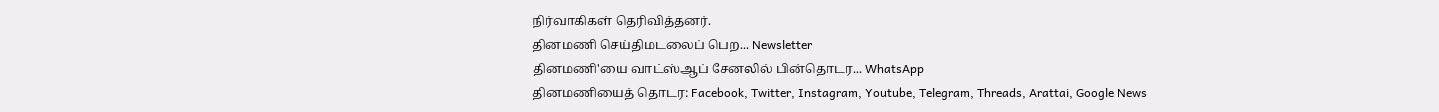நிர்வாகிகள் தெரிவித்தனர்.
தினமணி செய்திமடலைப் பெற... Newsletter
தினமணி'யை வாட்ஸ்ஆப் சேனலில் பின்தொடர... WhatsApp
தினமணியைத் தொடர: Facebook, Twitter, Instagram, Youtube, Telegram, Threads, Arattai, Google News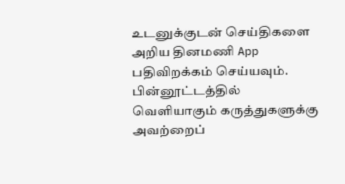உடனுக்குடன் செய்திகளை அறிய தினமணி App பதிவிறக்கம் செய்யவும்.
பின்னூட்டத்தில் வெளியாகும் கருத்துகளுக்கு அவற்றைப்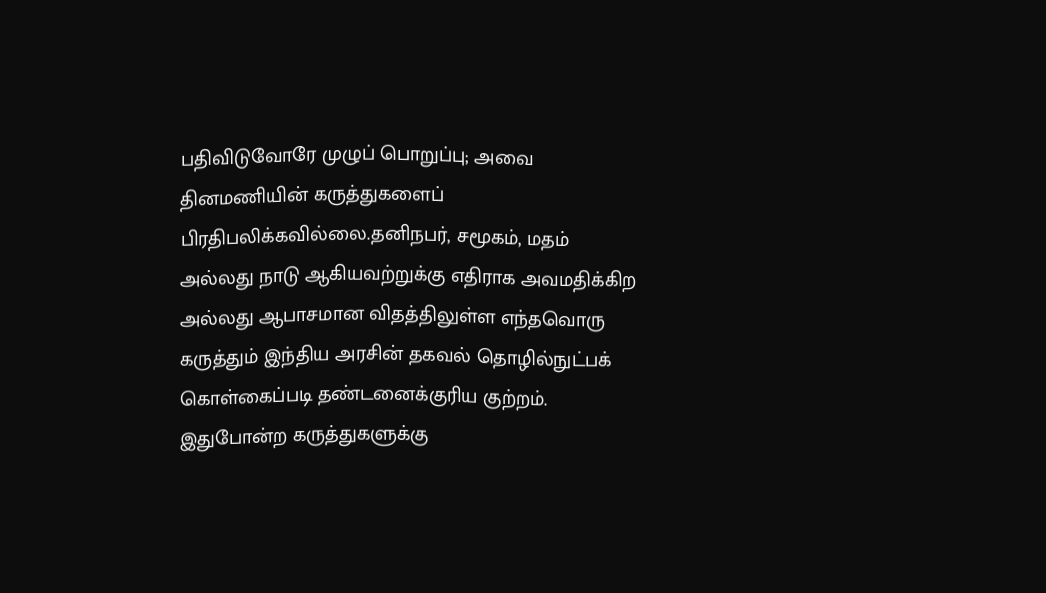பதிவிடுவோரே முழுப் பொறுப்பு; அவை தினமணியின் கருத்துகளைப் பிரதிபலிக்கவில்லை.தனிநபர், சமூகம், மதம் அல்லது நாடு ஆகியவற்றுக்கு எதிராக அவமதிக்கிற அல்லது ஆபாசமான விதத்திலுள்ள எந்தவொரு கருத்தும் இந்திய அரசின் தகவல் தொழில்நுட்பக் கொள்கைப்படி தண்டனைக்குரிய குற்றம். இதுபோன்ற கருத்துகளுக்கு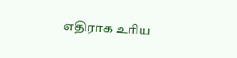எதிராக உரிய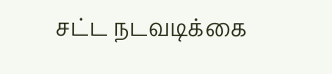சட்ட நடவடிக்கை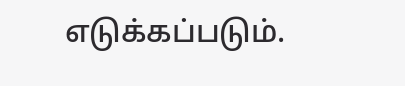எடுக்கப்படும்.